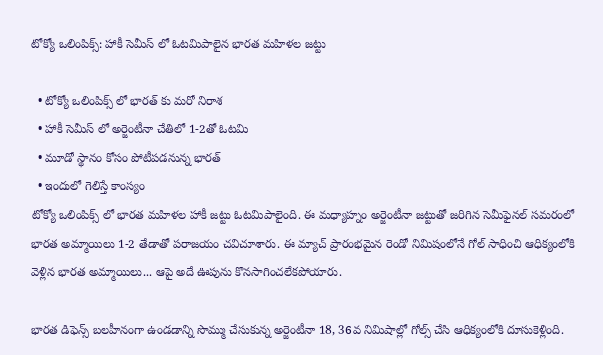టోక్యో ఒలింపిక్స్: హాకీ సెమీస్ లో ఓటమిపాలైన భారత మహిళల జట్టు

  • టోక్యో ఒలింపిక్స్ లో భారత్ కు మరో నిరాశ
  • హాకీ సెమీస్ లో అర్జెంటీనా చేతిలో 1-2తో ఓటమి
  • మూడో స్థానం కోసం పోటీపడనున్న భారత్
  • ఇందులో గెలిస్తే కాంస్యం
టోక్యో ఒలింపిక్స్ లో భారత మహిళల హాకీ జట్టు ఓటమిపాలైంది. ఈ మధ్యాహ్నం అర్జెంటీనా జట్టుతో జరిగిన సెమీఫైనల్ సమరంలో భారత అమ్మాయిలు 1-2 తేడాతో పరాజయం చవిచూశారు. ఈ మ్యాచ్ ప్రారంభమైన రెండో నిమిషంలోనే గోల్ సాధించి ఆధిక్యంలోకి వెళ్లిన భారత అమ్మాయిలు... ఆపై అదే ఊపును కొనసాగించలేకపోయారు.

భారత డిఫెన్స్ బలహీనంగా ఉండడాన్ని సొమ్ము చేసుకున్న అర్జెంటీనా 18, 36వ నిమిషాల్లో గోల్స్ చేసి ఆధిక్యంలోకి దూసుకెళ్లింది.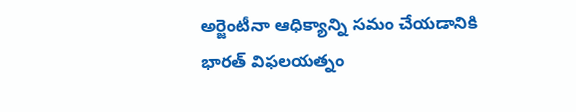అర్జెంటీనా ఆధిక్యాన్ని సమం చేయడానికి భారత్ విఫలయత్నం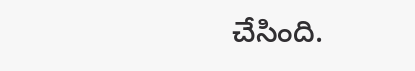చేసింది.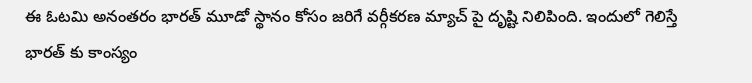ఈ ఓటమి అనంతరం భారత్ మూడో స్థానం కోసం జరిగే వర్గీకరణ మ్యాచ్ పై దృష్టి నిలిపింది. ఇందులో గెలిస్తే భారత్ కు కాంస్యం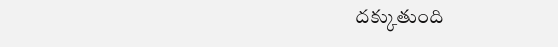దక్కుతుంది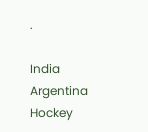.

India
Argentina
Hockey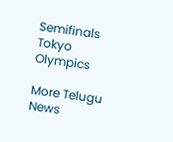Semifinals
Tokyo Olympics

More Telugu News